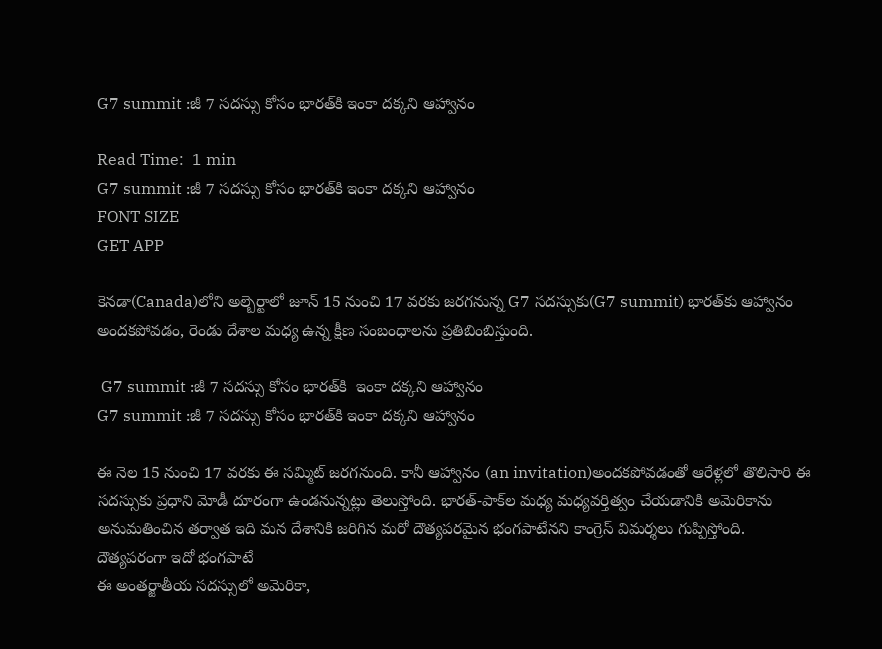G7 summit :జీ 7 సదస్సు కోసం భారత్‌కి ఇంకా దక్కని ఆహ్వానం

Read Time:  1 min
G7 summit :జీ 7 సదస్సు కోసం భారత్‌కి ఇంకా దక్కని ఆహ్వానం
FONT SIZE
GET APP

కెనడా(Canada)లోని అల్బెర్టాలో జూన్ 15 నుంచి 17 వరకు జరగనున్న G7 సదస్సుకు(G7 summit) భారత్‌కు ఆహ్వానం అందకపోవడం, రెండు దేశాల మధ్య ఉన్న క్షీణ సంబంధాలను ప్రతిబింబిస్తుంది.

 G7 summit :జీ 7 సదస్సు కోసం భారత్‌కి  ఇంకా దక్కని ఆహ్వానం
G7 summit :జీ 7 సదస్సు కోసం భారత్‌కి ఇంకా దక్కని ఆహ్వానం

ఈ నెల 15 నుంచి 17 వరకు ఈ సమ్మిట్ జరగనుంది. కానీ ఆహ్వానం (an invitation)అందకపోవడంతో ఆరేళ్లలో తొలిసారి ఈ సదస్సుకు ప్రధాని మోడీ దూరంగా ఉండనున్నట్లు తెలుస్తోంది. భారత్-పాక్‌ల మధ్య మధ్యవర్తిత్వం చేయడానికి అమెరికాను అనుమతించిన తర్వాత ఇది మన దేశానికి జరిగిన మరో దౌత్యపరమైన భంగపాటేనని కాంగ్రెస్ విమర్శలు గుప్పిస్తోంది.
దౌత్యపరంగా ఇదో భంగపాటే
ఈ అంతర్జాతీయ సదస్సులో అమెరికా,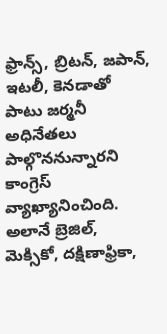ఫ్రాన్స్‌, బ్రిటన్‌, జపాన్‌, ఇటలీ, కెనడాతో పాటు జర్మనీ అధినేతలు పాల్గొననున్నారని కాంగ్రెస్ వ్యాఖ్యానించింది. అలానే బ్రెజిల్‌, మెక్సికో, దక్షిణాఫ్రికా,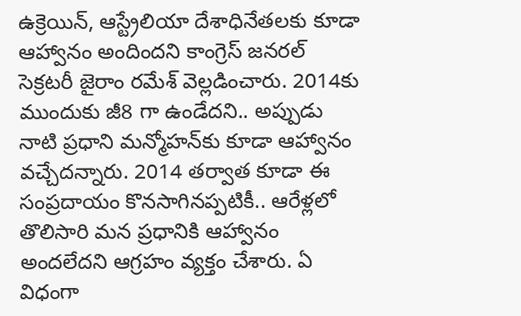ఉక్రెయిన్‌, ఆస్ట్రేలియా దేశాధినేతలకు కూడా ఆహ్వానం అందిందని కాంగ్రెస్‌ జనరల్‌ సెక్రటరీ జైరాం రమేశ్‌ వెల్లడించారు. 2014కు ముందుకు జీ8 గా ఉండేదని.. అప్పుడు నాటి ప్రధాని మన్మోహన్‌కు కూడా ఆహ్వానం వచ్చేదన్నారు. 2014 తర్వాత కూడా ఈ సంప్రదాయం కొనసాగినప్పటికీ.. ఆరేళ్లలో తొలిసారి మన ప్రధానికి ఆహ్వానం అందలేదని ఆగ్రహం వ్యక్తం చేశారు. ఏ విధంగా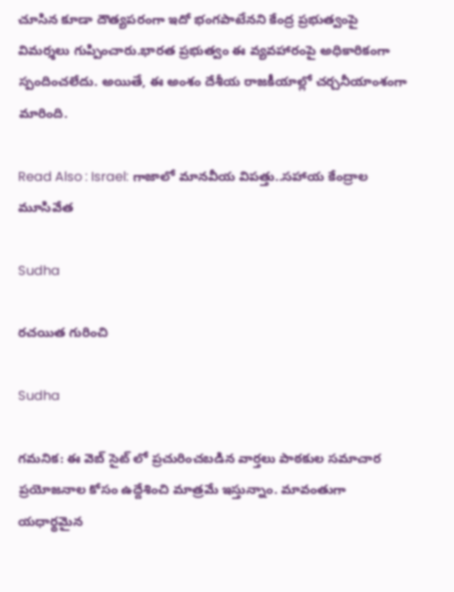చూసిన కూడా దౌత్యపరంగా ఇదో భంగపాటేనని కేంద్ర ప్రభుత్వంపై విమర్శలు గుప్పించారు.భారత ప్రభుత్వం ఈ వ్యవహారంపై అధికారికంగా స్పందించలేదు. అయితే, ఈ అంశం దేశీయ రాజకీయాల్లో చర్చనీయాంశంగా మారింది.

Read Also : Israel: గాజాలో మానవీయ విపత్తు..సహాయ కేంద్రాల మూసివేత

Sudha

రచయిత గురించి

Sudha

గమనిక: ఈ వెబ్ సైట్ లో ప్రచురించబడిన వార్తలు పాఠకుల సమాచార ప్రయోజనాల కోసం ఉద్దేశించి మాత్రమే ఇస్తున్నాం. మావంతుగా యధార్థమైన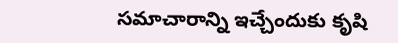సమాచారాన్ని ఇచ్చేందుకు కృషి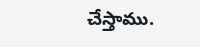చేస్తాము.